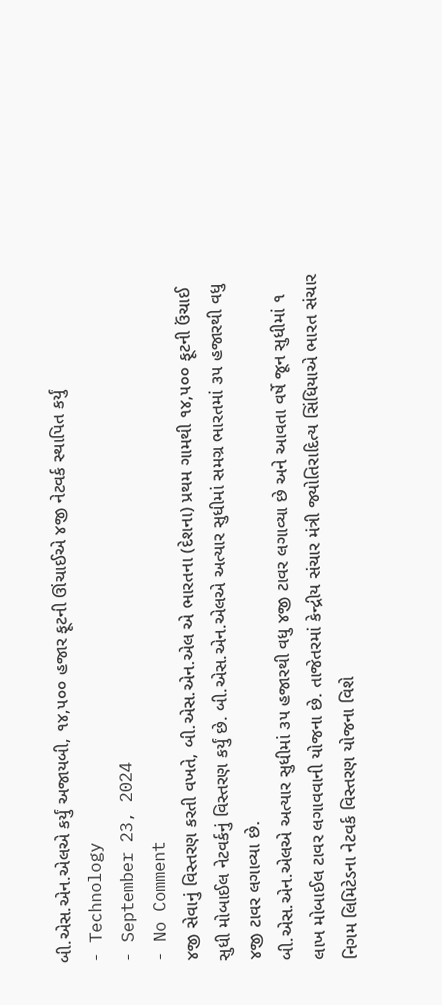બી.એસ.એન.એલએ કર્યું અજાયબી, ૧૪,૫૦૦ હજાર ફૂટની ઊંચાઈએ ૪જી નેટવર્ક સ્થાપિત કર્યું
- Technology
- September 23, 2024
- No Comment
૪જી સેવાનું વિસ્તરણ કરતી વખતે, બી.એસ.એન.એલ એ ભારતના (દેશના) પ્રથમ ગામથી ૧૪,૫૦૦ ફૂટની ઉંચાઈ સુધી મોબાઈલ નેટવર્કનું વિસ્તરણ કર્યું છે. બી.એસ.એન.એલએ અત્યાર સુધીમાં સમગ્ર ભારતમાં ૩૫ હજારથી વધુ ૪જી ટાવર લગાવ્યા છે.
બી.એસ.એન.એલએ અત્યાર સુધીમાં ૩૫ હજારથી વધુ ૪જી ટાવર લગાવ્યા છે અને આવતા વર્ષે જૂન સુધીમાં ૧ લાખ મોબાઈલ ટાવર લગાવવાની યોજના છે. તાજેતરમાં કેન્દ્રીય સંચાર મંત્રી જ્યોતિરાદિત્ય સિંધિયાએ ભારત સંચાર નિગમ લિમિટેડના નેટવર્ક વિસ્તરણ યોજના વિશે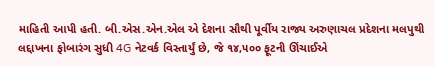માહિતી આપી હતી. બી.એસ.એન.એલ એ દેશના સૌથી પૂર્વીય રાજ્ય અરુણાચલ પ્રદેશના મલપુથી લદ્દાખના ફોબારંગ સુધી 4G નેટવર્ક વિસ્તાર્યું છે, જે ૧૪,૫૦૦ ફૂટની ઊંચાઈએ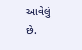આવેલું છે.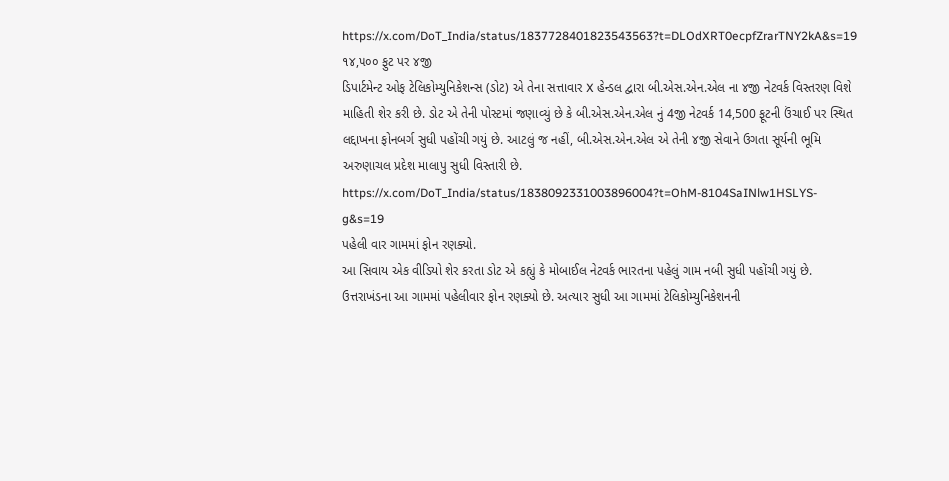https://x.com/DoT_India/status/1837728401823543563?t=DLOdXRT0ecpfZrarTNY2kA&s=19
૧૪,૫૦૦ ફુટ પર ૪જી
ડિપાર્ટમેન્ટ ઓફ ટેલિકોમ્યુનિકેશન્સ (ડોટ) એ તેના સત્તાવાર X હેન્ડલ દ્વારા બી.એસ.એન.એલ ના ૪જી નેટવર્ક વિસ્તરણ વિશે માહિતી શેર કરી છે. ડોટ એ તેની પોસ્ટમાં જણાવ્યું છે કે બી.એસ.એન.એલ નું 4જી નેટવર્ક 14,500 ફૂટની ઉંચાઈ પર સ્થિત લદ્દાખના ફોનબર્ગ સુધી પહોંચી ગયું છે. આટલું જ નહીં, બી.એસ.એન.એલ એ તેની ૪જી સેવાને ઉગતા સૂર્યની ભૂમિ અરુણાચલ પ્રદેશ માલાપુ સુધી વિસ્તારી છે.
https://x.com/DoT_India/status/1838092331003896004?t=OhM-8104SaINlw1HSLYS-g&s=19
પહેલી વાર ગામમાં ફોન રણક્યો.
આ સિવાય એક વીડિયો શેર કરતા ડોટ એ કહ્યું કે મોબાઈલ નેટવર્ક ભારતના પહેલું ગામ નબી સુધી પહોંચી ગયું છે. ઉત્તરાખંડના આ ગામમાં પહેલીવાર ફોન રણક્યો છે. અત્યાર સુધી આ ગામમાં ટેલિકોમ્યુનિકેશનની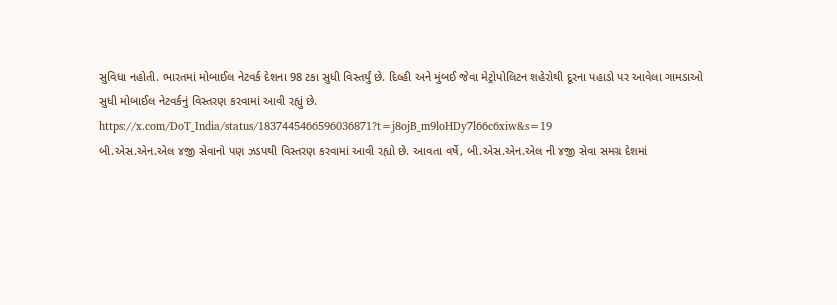સુવિધા નહોતી. ભારતમાં મોબાઈલ નેટવર્ક દેશના 98 ટકા સુધી વિસ્તર્યું છે. દિલ્હી અને મુંબઈ જેવા મેટ્રોપોલિટન શહેરોથી દૂરના પહાડો પર આવેલા ગામડાઓ સુધી મોબાઈલ નેટવર્કનું વિસ્તરણ કરવામાં આવી રહ્યું છે.
https://x.com/DoT_India/status/1837445466596036871?t=j8ojB_m9loHDy7l66c6xiw&s=19
બી.એસ.એન.એલ ૪જી સેવાનો પણ ઝડપથી વિસ્તરણ કરવામાં આવી રહ્યો છે. આવતા વર્ષે, બી.એસ.એન.એલ ની ૪જી સેવા સમગ્ર દેશમાં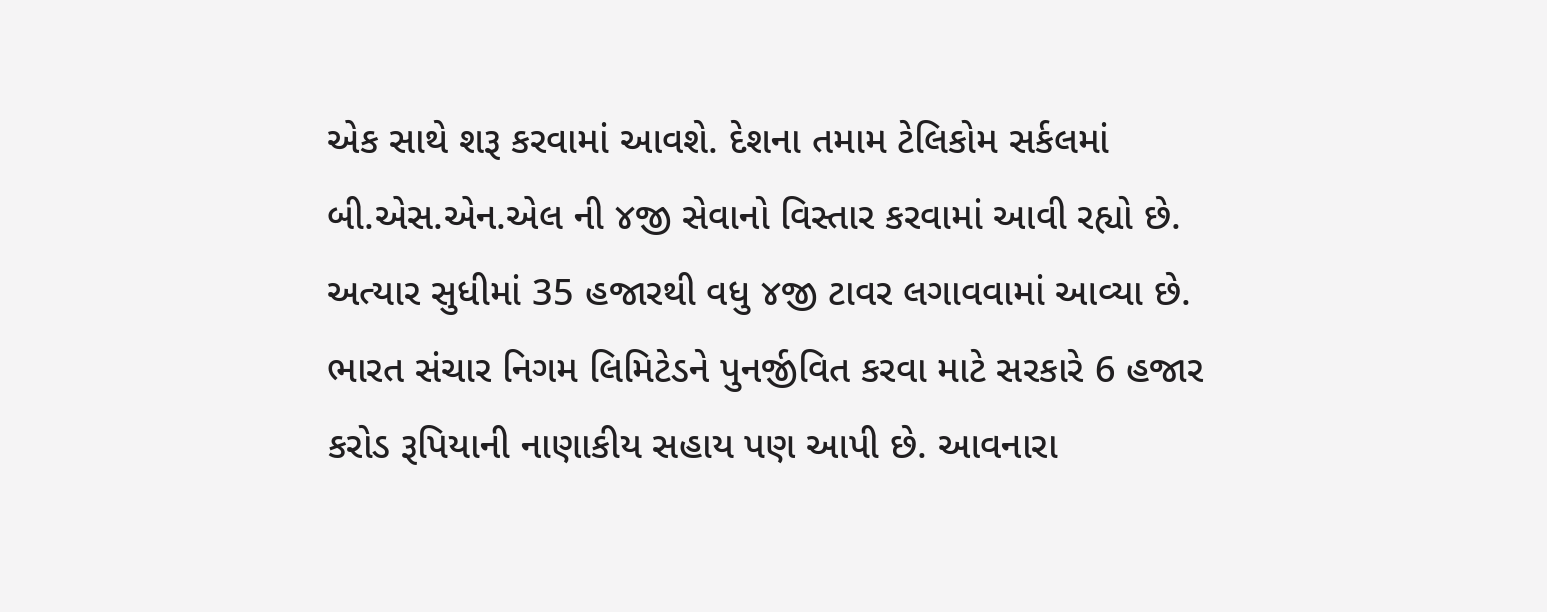એક સાથે શરૂ કરવામાં આવશે. દેશના તમામ ટેલિકોમ સર્કલમાં બી.એસ.એન.એલ ની ૪જી સેવાનો વિસ્તાર કરવામાં આવી રહ્યો છે. અત્યાર સુધીમાં 35 હજારથી વધુ ૪જી ટાવર લગાવવામાં આવ્યા છે. ભારત સંચાર નિગમ લિમિટેડને પુનર્જીવિત કરવા માટે સરકારે 6 હજાર કરોડ રૂપિયાની નાણાકીય સહાય પણ આપી છે. આવનારા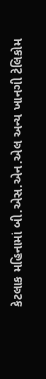કેટલાક મહિનામાં બી.એસ.એન.એલ અન્ય ખાનગી ટેલિકોમ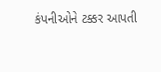કંપનીઓને ટક્કર આપતી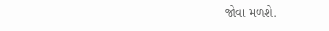જોવા મળશે.